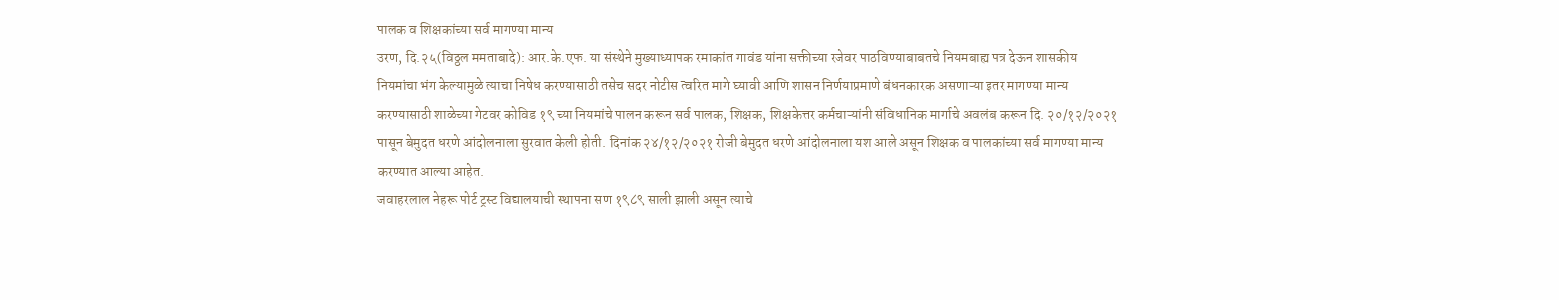पालक व शिक्षकांच्या सर्व मागण्या मान्य
उरण, दि.२५(विठ्ठल ममताबादे): आर.के.एफ. या संस्थेने मुख्याध्यापक रमाकांत गावंड यांना सक्तीच्या रजेवर पाठविण्याबाबतचे नियमबाह्य पत्र देऊन शासकीय नियमांचा भंग केल्यामुळे त्याचा निषेध करण्यासाठी तसेच सदर नोटीस त्वरित मागे घ्यावी आणि शासन निर्णयाप्रमाणे बंधनकारक असणाऱ्या इतर मागण्या मान्य करण्यासाठी शाळेच्या गेटवर कोविड १९ च्या नियमांचे पालन करून सर्व पालक, शिक्षक, शिक्षकेत्तर कर्मचाऱ्यांनी संविधानिक मार्गाचे अवलंब करून दि. २०/१२/२०२१ पासून बेमुदत धरणे आंदोलनाला सुरवात केली होती. दिनांक २४/१२/२०२१ रोजी बेमुदत धरणे आंदोलनाला यश आले असून शिक्षक व पालकांच्या सर्व मागण्या मान्य करण्यात आल्या आहेत.
जवाहरलाल नेहरू पोर्ट ट्रस्ट विद्यालयाची स्थापना सण १९८९ साली झाली असून त्याचे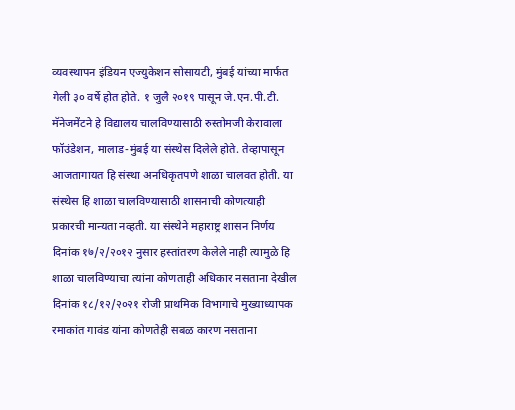व्यवस्थापन इंडियन एज्युकेशन सोसायटी, मुंबई यांच्या मार्फत गेली ३० वर्षे होत होते. १ जुलै २०१९ पासून जे.एन.पी.टी. मॅनेजमेंटने हे विद्यालय चालविण्यासाठी रुस्तोमजी केरावाला फॉउंडेशन, मालाड-मुंबई या संस्थेस दिलेले होते. तेव्हापासून आजतागायत हि संस्था अनधिकृतपणे शाळा चालवत होती. या संस्थेस हि शाळा चालविण्यासाठी शासनाची कोणत्याही प्रकारची मान्यता नव्हती. या संस्थेने महाराष्ट्र शासन निर्णय दिनांक १७/२/२०१२ नुसार हस्तांतरण केलेले नाही त्यामुळे हि शाळा चालविण्याचा त्यांना कोणताही अधिकार नसताना देखील दिनांक १८/१२/२०२१ रोजी प्राथमिक विभागाचे मुख्याध्यापक रमाकांत गावंड यांना कोणतेही सबळ कारण नसताना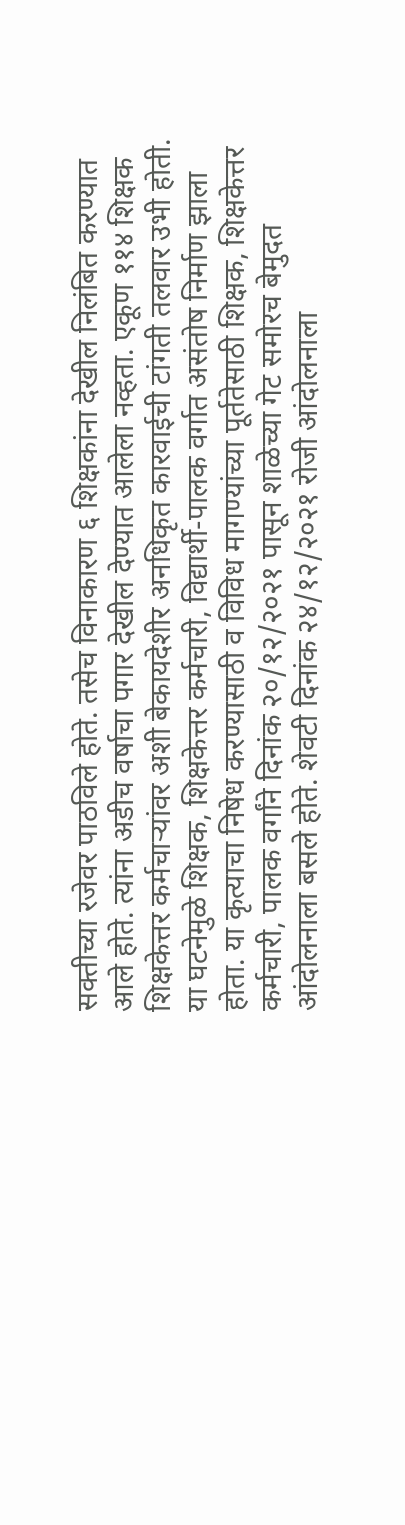सक्तीच्या रजेवर पाठविले होते. तसेच विनाकारण ६ शिक्षकांना देखील निलंबित करण्यात आले होते. त्यांना अडीच वर्षाचा पगार देखील देण्यात आलेला नव्हता. एकूण ११४ शिक्षक शिक्षकेत्तर कर्मचाऱ्यांवर अशी बेकायदेशीर अनधिकृत कारवाईची टांगती तलवार उभी होती. या घटनेमुळे शिक्षक, शिक्षकेत्तर कर्मचारी, विद्यार्थी-पालक वर्गात असंतोष निर्माण झाला होता. या कृत्याचा निषेध करण्यासाठी व विविध मागण्यांच्या पूर्ततेसाठी शिक्षक, शिक्षकेत्तर कर्मचारी, पालक वर्गांने दिनांक २०/१२/२०२१ पासून शाळेच्या गेट समोरच बेमुदत आंदोलनाला बसले होते. शेवटी दिनांक २४/१२/२०२१ रोजी आंदोलनाला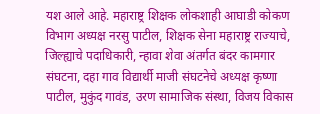यश आले आहे. महाराष्ट्र शिक्षक लोकशाही आघाडी कोकण विभाग अध्यक्ष नरसु पाटील, शिक्षक सेना महाराष्ट्र राज्याचे, जिल्ह्याचे पदाधिकारी, न्हावा शेवा अंतर्गत बंदर कामगार संघटना, दहा गाव विद्यार्थी माजी संघटनेचे अध्यक्ष कृष्णा पाटील, मुकुंद गावंड, उरण सामाजिक संस्था, विजय विकास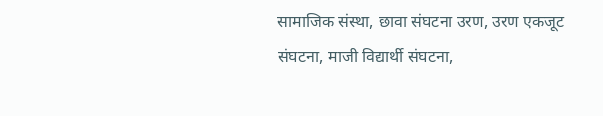सामाजिक संस्था, छावा संघटना उरण, उरण एकजूट संघटना, माजी विद्यार्थी संघटना,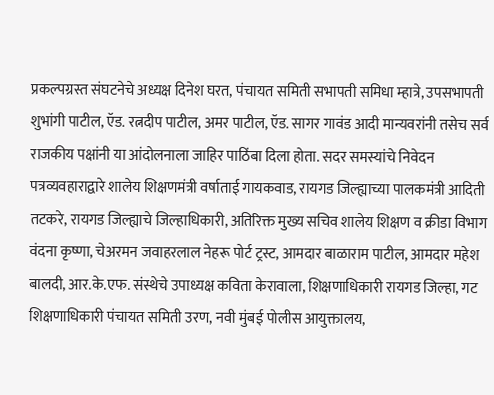प्रकल्पग्रस्त संघटनेचे अध्यक्ष दिनेश घरत, पंचायत समिती सभापती समिधा म्हात्रे, उपसभापती शुभांगी पाटील, ऍड. रत्नदीप पाटील, अमर पाटील, ऍड. सागर गावंड आदी मान्यवरांनी तसेच सर्व राजकीय पक्षांनी या आंदोलनाला जाहिर पाठिंबा दिला होता. सदर समस्यांचे निवेदन पत्रव्यवहाराद्वारे शालेय शिक्षणमंत्री वर्षाताई गायकवाड, रायगड जिल्ह्याच्या पालकमंत्री आदिती तटकरे, रायगड जिल्ह्याचे जिल्हाधिकारी, अतिरिक्त मुख्य सचिव शालेय शिक्षण व क्रीडा विभाग वंदना कृष्णा, चेअरमन जवाहरलाल नेहरू पोर्ट ट्रस्ट, आमदार बाळाराम पाटील, आमदार महेश बालदी, आर.के.एफ. संस्थेचे उपाध्यक्ष कविता केरावाला, शिक्षणाधिकारी रायगड जिल्हा, गट शिक्षणाधिकारी पंचायत समिती उरण, नवी मुंबई पोलीस आयुक्तालय,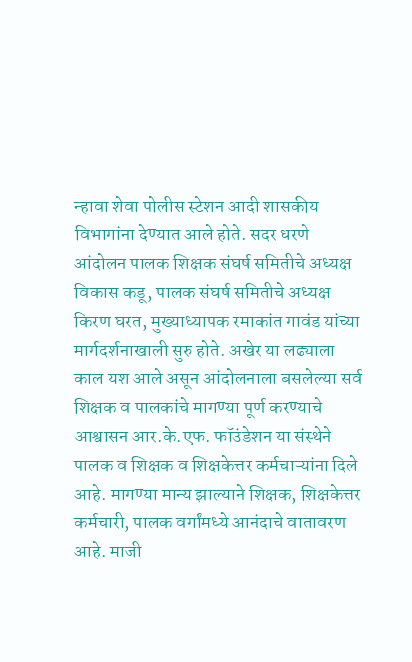न्हावा शेवा पोलीस स्टेशन आदी शासकीय विभागांना देण्यात आले होते. सदर धरणे आंदोलन पालक शिक्षक संघर्ष समितीचे अध्यक्ष विकास कडू, पालक संघर्ष समितीचे अध्यक्ष किरण घरत, मुख्याध्यापक रमाकांत गावंड यांच्या मार्गदर्शनाखाली सुरु होते. अखेर या लढ्याला काल यश आले असून आंदोलनाला बसलेल्या सर्व शिक्षक व पालकांचे मागण्या पूर्ण करण्याचे आश्वासन आर.के.एफ. फॉउंडेशन या संस्थेने पालक व शिक्षक व शिक्षकेत्तर कर्मचाऱ्यांना दिले आहे. मागण्या मान्य झाल्याने शिक्षक, शिक्षकेत्तर कर्मचारी, पालक वर्गांमध्ये आनंदाचे वातावरण आहे. माजी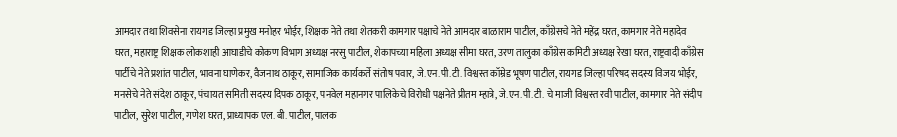आमदार तथा शिवसेना रायगड जिल्हा प्रमुख मनोहर भोईर, शिक्षक नेते तथा शेतकरी कामगार पक्षाचे नेते आमदार बाळाराम पाटील, काँग्रेसचे नेते महेंद्र घरत, कामगार नेते महादेव घरत, महाराष्ट्र शिक्षक लोकशाही आघाडीचे कोकण विभाग अध्यक्ष नरसु पाटील, शेकापच्या महिला अध्यक्ष सीमा घरत, उरण तालुका काँग्रेस कमिटी अध्यक्ष रेखा घरत, राष्ट्रवादी काँग्रेस पार्टीचे नेते प्रशांत पाटील, भावना घाणेकर, वैजनाथ ठाकूर, सामाजिक कार्यकर्ते संतोष पवार, जे.एन.पी.टी. विश्वस्त कॉम्रेड भूषण पाटील, रायगड जिल्हा परिषद सदस्य विजय भोईर, मनसेचे नेते संदेश ठाकूर, पंचायत समिती सदस्य दिपक ठाकूर, पनवेल महानगर पालिकेचे विरोधी पक्षनेते प्रीतम म्हात्रे, जे.एन.पी.टी. चे माजी विश्वस्त रवी पाटील, कामगार नेते संदीप पाटील, सुरेश पाटील, गणेश घरत, प्राध्यापक एल. बी. पाटील, पालक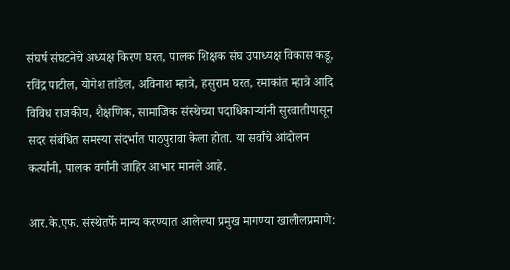संघर्ष संघटनेचे अध्यक्ष किरण घरत, पालक शिक्षक संघ उपाध्यक्ष विकास कडू, रविंद्र पाटील, योगेश तांडेल, अविनाश म्हात्रे, हसुराम घरत, रमाकांत म्हात्रे आदि विविध राजकीय, शैक्षणिक, सामाजिक संस्थेच्या पदाधिकाऱ्यांनी सुरवातीपासून सदर संबंधित समस्या संदर्भात पाठपुरावा केला होता. या सर्वांचे आंदोलन कर्त्यांनी, पालक वर्गांनी जाहिर आभार मानले आहे.

आर.के.एफ. संस्थेतर्फे मान्य करण्यात आलेल्या प्रमुख मागण्या खालीलप्रमाणे: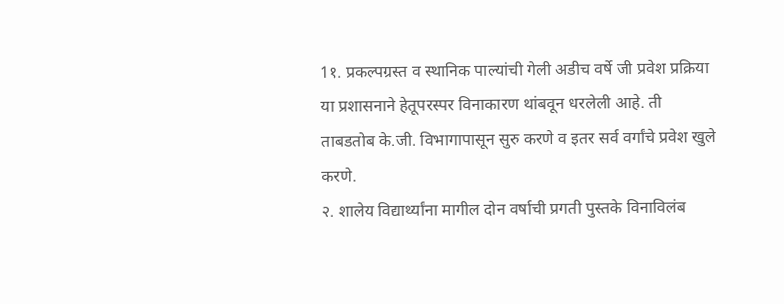1१. प्रकल्पग्रस्त व स्थानिक पाल्यांची गेली अडीच वर्षे जी प्रवेश प्रक्रिया या प्रशासनाने हेतूपरस्पर विनाकारण थांबवून धरलेली आहे. ती ताबडतोब के.जी. विभागापासून सुरु करणे व इतर सर्व वर्गांचे प्रवेश खुले करणे.
२. शालेय विद्यार्थ्यांना मागील दोन वर्षाची प्रगती पुस्तके विनाविलंब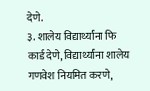देणे.
३. शालेय विद्यार्थ्यांना फि कार्ड देणे, विद्यार्थ्यांना शालेय गणवेश नियमित करणे,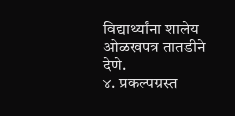विद्यार्थ्यांना शालेय ओळखपत्र तातडीने देणे.
४. प्रकल्पग्रस्त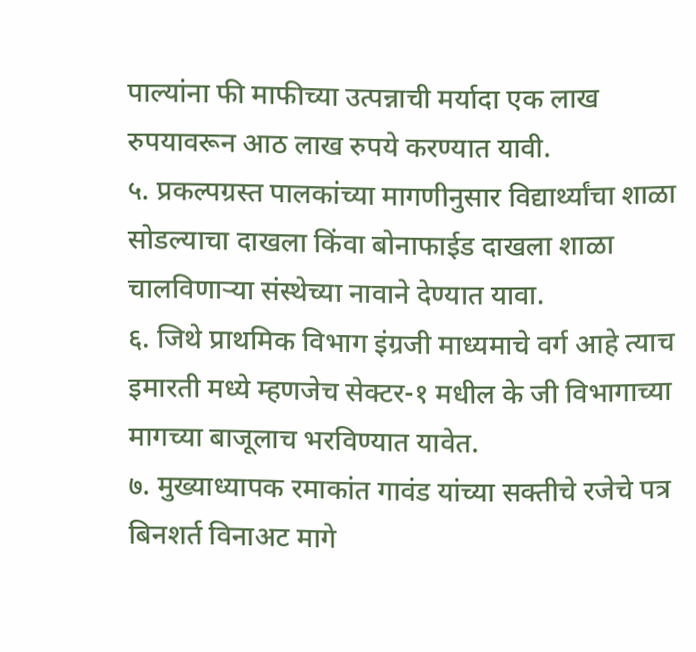पाल्यांना फी माफीच्या उत्पन्नाची मर्यादा एक लाख रुपयावरून आठ लाख रुपये करण्यात यावी.
५. प्रकल्पग्रस्त पालकांच्या मागणीनुसार विद्यार्थ्यांचा शाळा सोडल्याचा दाखला किंवा बोनाफाईड दाखला शाळा चालविणाऱ्या संस्थेच्या नावाने देण्यात यावा.
६. जिथे प्राथमिक विभाग इंग्रजी माध्यमाचे वर्ग आहे त्याच इमारती मध्ये म्हणजेच सेक्टर-१ मधील के जी विभागाच्या मागच्या बाजूलाच भरविण्यात यावेत.
७. मुख्याध्यापक रमाकांत गावंड यांच्या सक्तीचे रजेचे पत्र बिनशर्त विनाअट मागे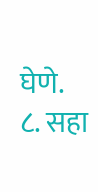घेणे.
८. सहा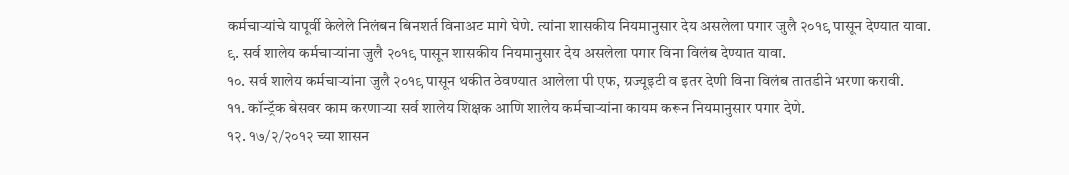कर्मचाऱ्यांचे यापूर्वी केलेले निलंबन बिनशर्त विनाअट मागे घेणे. त्यांना शासकीय नियमानुसार देय असलेला पगार जुलै २०१९ पासून देण्यात यावा.
९. सर्व शालेय कर्मचाऱ्यांना जुलै २०१९ पासून शासकीय नियमानुसार देय असलेला पगार विना विलंब देण्यात यावा.
१०. सर्व शालेय कर्मचाऱ्यांना जुलै २०१९ पासून थकीत ठेवण्यात आलेला पी एफ, ग्रज्यूइटी व इतर देणी विना विलंब तातडीने भरणा करावी.
११. कॉन्ट्रॅक बेसवर काम करणाऱ्या सर्व शालेय शिक्षक आणि शालेय कर्मचाऱ्यांना कायम करून नियमानुसार पगार देणे.
१२. १७/२/२०१२ च्या शासन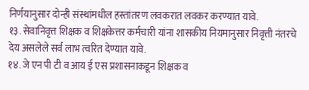निर्णयानुसार दोन्ही संस्थांमधील हस्तांतरण लवकरात लवकर करण्यात यावे.
१३. सेवानिवृत्त शिक्षक व शिक्षकेत्तर कर्मचारी यांना शासकीय नियमानुसार निवृत्ती नंतरचे देय असलेले सर्व लाभ त्वरित देण्यात यावे.
१४. जे एन पी टी व आय ई एस प्रशासनाकडून शिक्षक व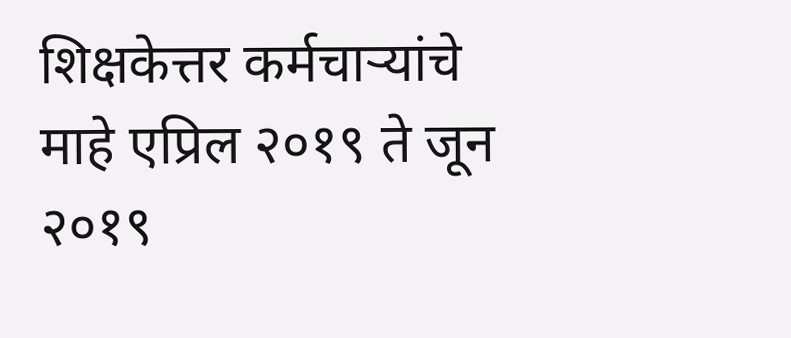शिक्षकेत्तर कर्मचाऱ्यांचे माहे एप्रिल २०१९ ते जून २०१९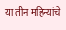या तीन महिन्यांचे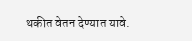थकीत वेतन देण्यात यावे.